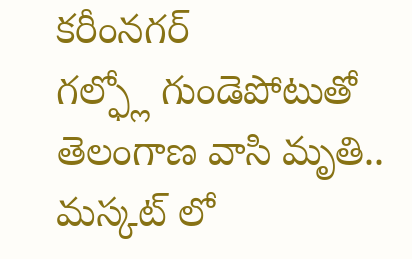కరీంనగర్
గల్ఫ్లో గుండెపోటుతో తెలంగాణ వాసి మృతి.. మస్కట్ లో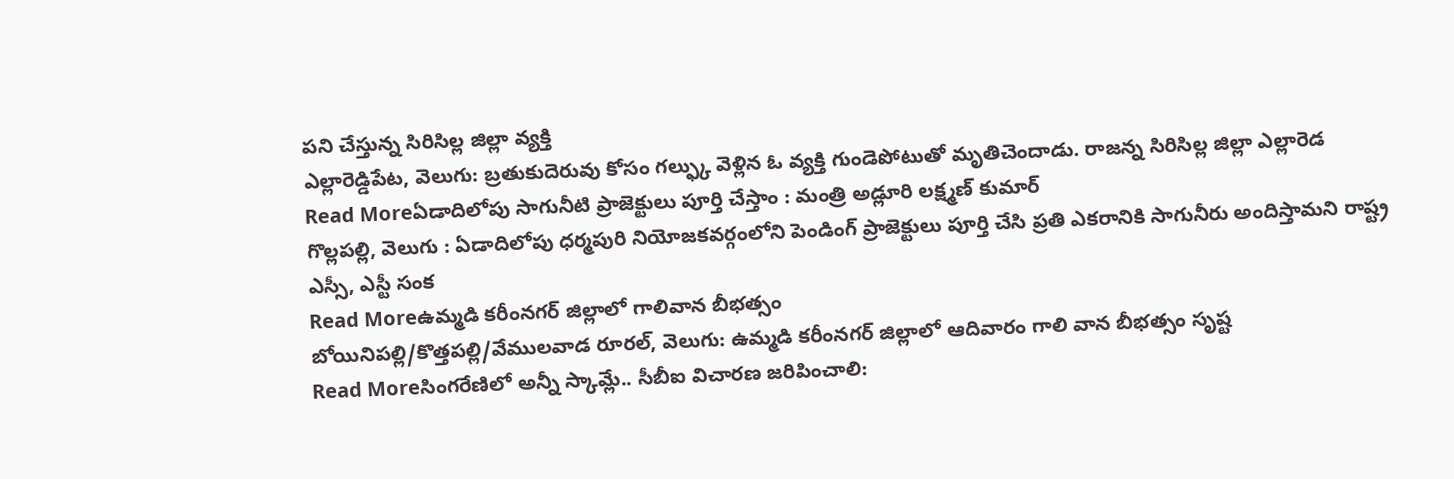పని చేస్తున్న సిరిసిల్ల జిల్లా వ్యక్తి
ఎల్లారెడ్డిపేట, వెలుగు: బ్రతుకుదెరువు కోసం గల్ఫ్కు వెళ్లిన ఓ వ్యక్తి గుండెపోటుతో మృతిచెందాడు. రాజన్న సిరిసిల్ల జిల్లా ఎల్లారెడ
Read Moreఏడాదిలోపు సాగునీటి ప్రాజెక్టులు పూర్తి చేస్తాం : మంత్రి అడ్లూరి లక్ష్మణ్ కుమార్
గొల్లపల్లి, వెలుగు : ఏడాదిలోపు ధర్మపురి నియోజకవర్గంలోని పెండింగ్ ప్రాజెక్టులు పూర్తి చేసి ప్రతి ఎకరానికి సాగునీరు అందిస్తామని రాష్ట్ర ఎస్సీ, ఎస్టీ సంక
Read Moreఉమ్మడి కరీంనగర్ జిల్లాలో గాలివాన బీభత్సం
బోయినిపల్లి/కొత్తపల్లి/వేములవాడ రూరల్, వెలుగు: ఉమ్మడి కరీంనగర్ జిల్లాలో ఆదివారం గాలి వాన బీభత్సం సృష్ట
Read Moreసింగరేణిలో అన్నీ స్కామ్లే.. సీబీఐ విచారణ జరిపించాలి: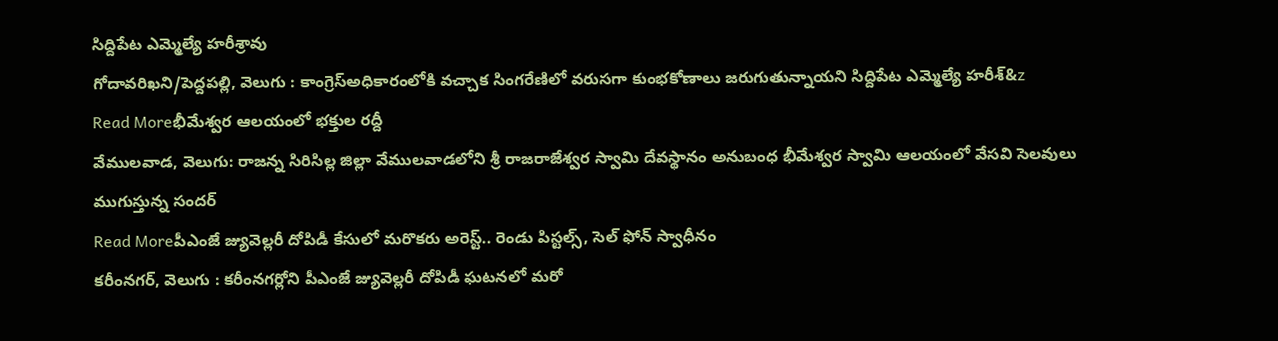సిద్దిపేట ఎమ్మెల్యే హరీశ్రావు
గోదావరిఖని/పెద్దపల్లి, వెలుగు : కాంగ్రెస్అధికారంలోకి వచ్చాక సింగరేణిలో వరుసగా కుంభకోణాలు జరుగుతున్నాయని సిద్దిపేట ఎమ్మెల్యే హరీశ్&z
Read Moreభీమేశ్వర ఆలయంలో భక్తుల రద్దీ
వేములవాడ, వెలుగు: రాజన్న సిరిసిల్ల జిల్లా వేములవాడలోని శ్రీ రాజరాజేశ్వర స్వామి దేవస్థానం అనుబంధ భీమేశ్వర స్వామి ఆలయంలో వేసవి సెలవులు ముగుస్తున్న సందర్
Read Moreపీఎంజే జ్యువెల్లరీ దోపిడీ కేసులో మరొకరు అరెస్ట్.. రెండు పిస్టల్స్, సెల్ ఫోన్ స్వాధీనం
కరీంనగర్, వెలుగు : కరీంనగర్లోని పీఎంజే జ్యువెల్లరీ దోపిడీ ఘటనలో మరో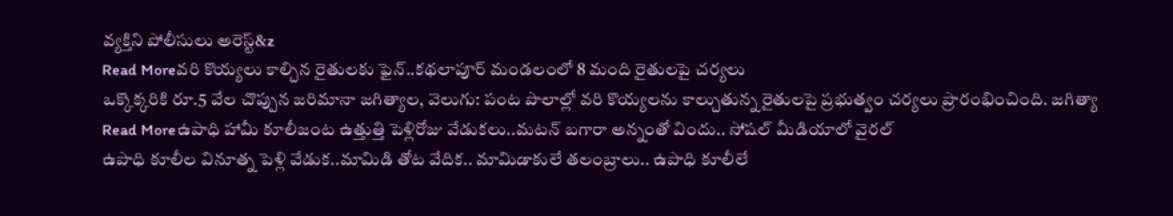వ్యక్తిని పోలీసులు అరెస్ట్&z
Read Moreవరి కొయ్యలు కాల్చిన రైతులకు ఫైన్..కథలాపూర్ మండలంలో 8 మంది రైతులపై చర్యలు
ఒక్కొక్కరికి రూ.5 వేల చొప్పున జరిమానా జగిత్యాల, వెలుగు: పంట పొలాల్లో వరి కొయ్యలను కాల్చుతున్న రైతులపై ప్రభుత్వం చర్యలు ప్రారంభించింది. జగిత్యా
Read Moreఉపాధి హామీ కూలీజంట ఉత్తుత్తి పెళ్లిరోజు వేడుకలు..మటన్ బగారా అన్నంతో విందు.. సోషల్ మీడియాలో వైరల్
ఉపాధి కూలీల వినూత్న పెళ్లి వేడుక..మామిడి తోట వేదిక.. మామిడాకులే తలంబ్రాలు.. ఉపాధి కూలీలే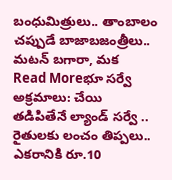బంధుమిత్రులు.. తాంబాలం చప్పుడే బాజాబజంత్రీలు.. మటన్ బగారా, మక
Read Moreభూ సర్వే అక్రమాలు: చేయి తడిపితేనే ల్యాండ్ సర్వే .. రైతులకు లంచం తిప్పలు.. ఎకరానికి రూ.10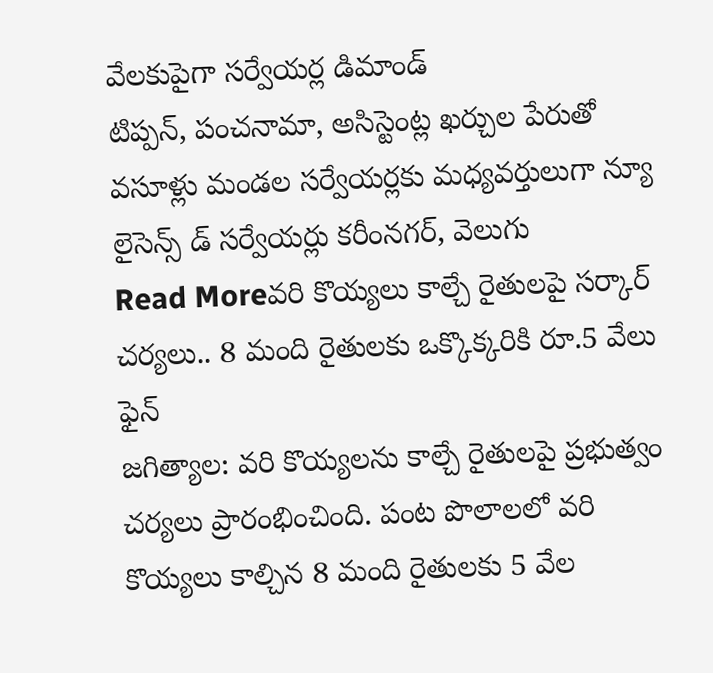వేలకుపైగా సర్వేయర్ల డిమాండ్
టిప్పన్, పంచనామా, అసిస్టెంట్ల ఖర్చుల పేరుతో వసూళ్లు మండల సర్వేయర్లకు మధ్యవర్తులుగా న్యూ లైసెన్స్ డ్ సర్వేయర్లు కరీంనగర్, వెలుగు
Read Moreవరి కొయ్యలు కాల్చే రైతులపై సర్కార్ చర్యలు.. 8 మంది రైతులకు ఒక్కొక్కరికి రూ.5 వేలు ఫైన్
జగిత్యాల: వరి కొయ్యలను కాల్చే రైతులపై ప్రభుత్వం చర్యలు ప్రారంభించింది. పంట పొలాలలో వరి కొయ్యలు కాల్చిన 8 మంది రైతులకు 5 వేల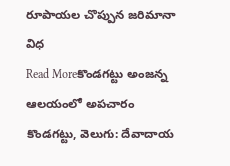రూపాయల చొప్పున జరిమానా విధ
Read Moreకొండగట్టు అంజన్న ఆలయంలో అపచారం
కొండగట్టు, వెలుగు: దేవాదాయ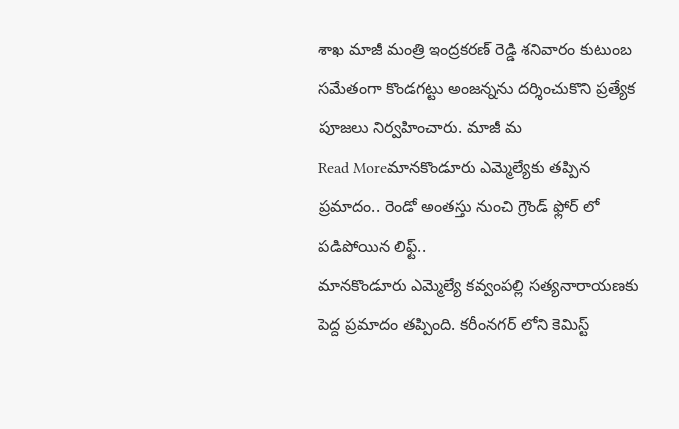శాఖ మాజీ మంత్రి ఇంద్రకరణ్ రెడ్డి శనివారం కుటుంబ సమేతంగా కొండగట్టు అంజన్నను దర్శించుకొని ప్రత్యేక పూజలు నిర్వహించారు. మాజీ మ
Read Moreమానకొండూరు ఎమ్మెల్యేకు తప్పిన ప్రమాదం.. రెండో అంతస్తు నుంచి గ్రౌండ్ ఫ్లోర్ లో పడిపోయిన లిఫ్ట్..
మానకొండూరు ఎమ్మెల్యే కవ్వంపల్లి సత్యనారాయణకు పెద్ద ప్రమాదం తప్పింది. కరీంనగర్ లోని కెమిస్ట్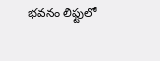భవనం లిఫ్టులో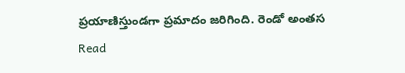ప్రయాణిస్తుండగా ప్రమాదం జరిగింది. రెండో అంతస
Read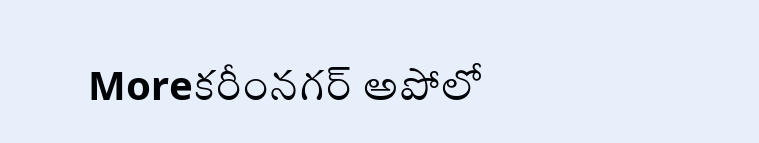Moreకరీంనగర్ అపోలో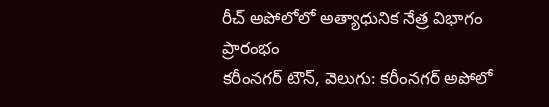రీచ్ అపోలోలో అత్యాధునిక నేత్ర విభాగం ప్రారంభం
కరీంనగర్ టౌన్, వెలుగు: కరీంనగర్ అపోలో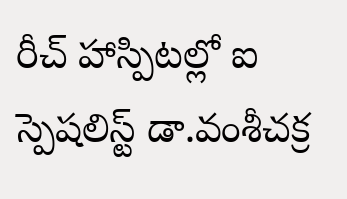రీచ్ హాస్పిటల్లో ఐ స్పెషలిస్ట్ డా.వంశీచక్ర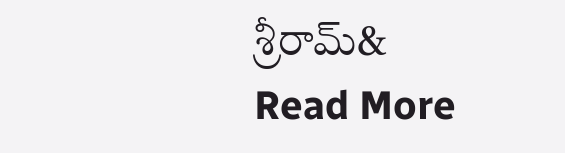శ్రీరామ్&
Read More